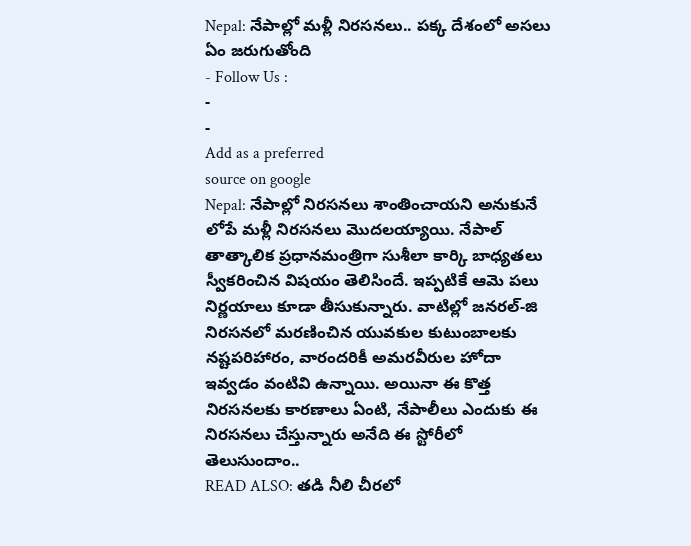Nepal: నేపాల్లో మళ్లీ నిరసనలు.. పక్క దేశంలో అసలు ఏం జరుగుతోంది
- Follow Us :
-
-
Add as a preferred
source on google
Nepal: నేపాల్లో నిరసనలు శాంతించాయని అనుకునే లోపే మళ్లీ నిరసనలు మొదలయ్యాయి. నేపాల్ తాత్కాలిక ప్రధానమంత్రిగా సుశీలా కార్కి బాధ్యతలు స్వీకరించిన విషయం తెలిసిందే. ఇప్పటికే ఆమె పలు నిర్ణయాలు కూడా తీసుకున్నారు. వాటిల్లో జనరల్-జి నిరసనలో మరణించిన యువకుల కుటుంబాలకు నష్టపరిహారం, వారందరికీ అమరవీరుల హోదా ఇవ్వడం వంటివి ఉన్నాయి. అయినా ఈ కొత్త నిరసనలకు కారణాలు ఏంటి, నేపాలీలు ఎందుకు ఈ నిరసనలు చేస్తున్నారు అనేది ఈ స్టోరీలో తెలుసుందాం..
READ ALSO: తడి నీలి చీరలో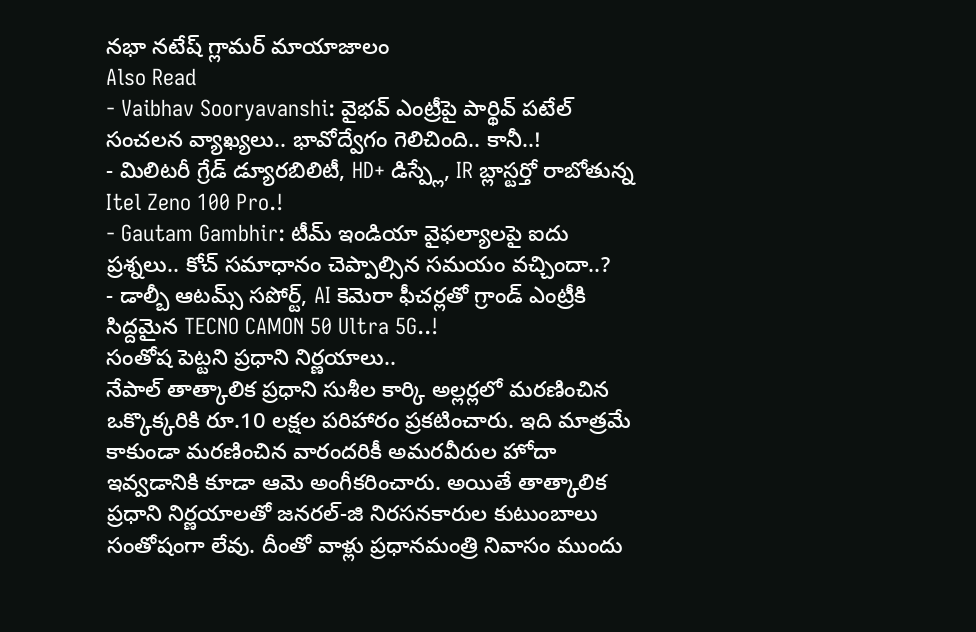నభా నటేష్ గ్లామర్ మాయాజాలం
Also Read
- Vaibhav Sooryavanshi: వైభవ్ ఎంట్రీపై పార్థివ్ పటేల్ సంచలన వ్యాఖ్యలు.. భావోద్వేగం గెలిచింది.. కానీ..!
- మిలిటరీ గ్రేడ్ డ్యూరబిలిటీ, HD+ డిస్ప్లే, IR బ్లాస్టర్తో రాబోతున్న Itel Zeno 100 Pro.!
- Gautam Gambhir: టీమ్ ఇండియా వైఫల్యాలపై ఐదు ప్రశ్నలు.. కోచ్ సమాధానం చెప్పాల్సిన సమయం వచ్చిందా..?
- డాల్బీ ఆటమ్స్ సపోర్ట్, AI కెమెరా ఫీచర్లతో గ్రాండ్ ఎంట్రీకి సిద్దమైన TECNO CAMON 50 Ultra 5G..!
సంతోష పెట్టని ప్రధాని నిర్ణయాలు..
నేపాల్ తాత్కాలిక ప్రధాని సుశీల కార్కి అల్లర్లలో మరణించిన ఒక్కొక్కరికి రూ.10 లక్షల పరిహారం ప్రకటించారు. ఇది మాత్రమే కాకుండా మరణించిన వారందరికీ అమరవీరుల హోదా ఇవ్వడానికి కూడా ఆమె అంగీకరించారు. అయితే తాత్కాలిక ప్రధాని నిర్ణయాలతో జనరల్-జి నిరసనకారుల కుటుంబాలు సంతోషంగా లేవు. దీంతో వాళ్లు ప్రధానమంత్రి నివాసం ముందు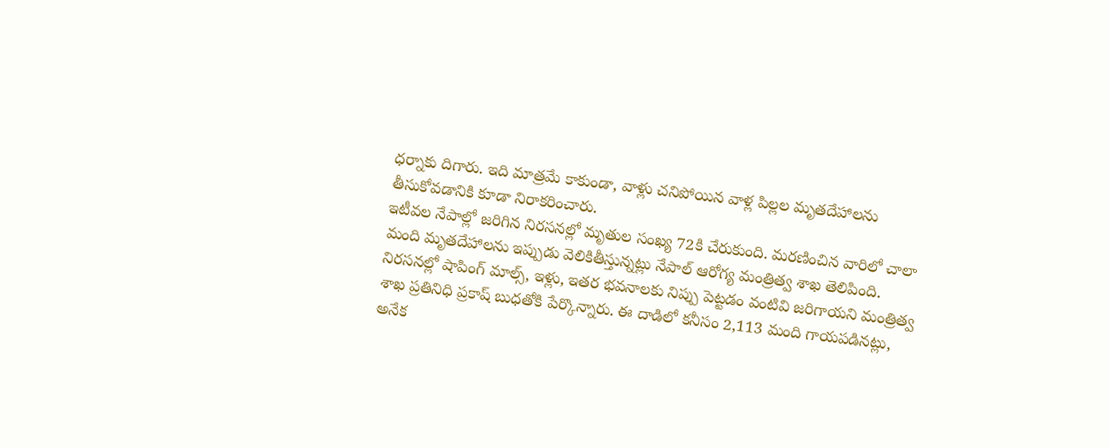ధర్నాకు దిగారు. ఇది మాత్రమే కాకుండా, వాళ్లు చనిపోయిన వాళ్ల పిల్లల మృతదేహాలను తీసుకోవడానికి కూడా నిరాకరించారు.
ఇటీవల నేపాల్లో జరిగిన నిరసనల్లో మృతుల సంఖ్య 72కి చేరుకుంది. మరణించిన వారిలో చాలా మంది మృతదేహాలను ఇప్పుడు వెలికితీస్తున్నట్లు నేపాల్ ఆరోగ్య మంత్రిత్వ శాఖ తెలిపింది. నిరసనల్లో షాపింగ్ మాల్స్, ఇళ్లు, ఇతర భవనాలకు నిప్పు పెట్టడం వంటివి జరిగాయని మంత్రిత్వ శాఖ ప్రతినిధి ప్రకాష్ బుధతోకి పేర్కొన్నారు. ఈ దాడిలో కనీసం 2,113 మంది గాయపడినట్లు, అనేక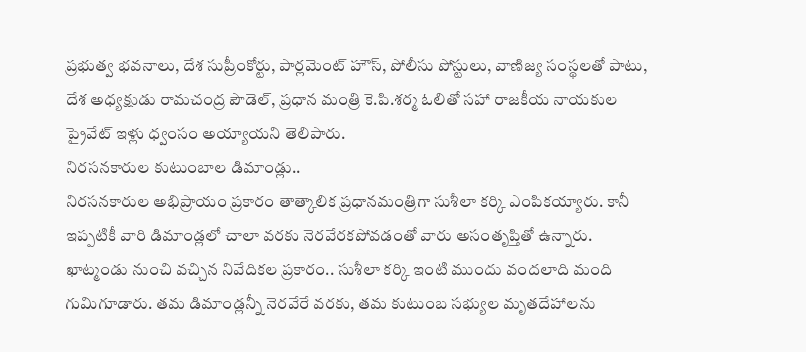ప్రభుత్వ భవనాలు, దేశ సుప్రీంకోర్టు, పార్లమెంట్ హౌస్, పోలీసు పోస్టులు, వాణిజ్య సంస్థలతో పాటు, దేశ అధ్యక్షుడు రామచంద్ర పౌడెల్, ప్రధాన మంత్రి కె.పి.శర్మ ఓలితో సహా రాజకీయ నాయకుల ప్రైవేట్ ఇళ్లు ధ్వంసం అయ్యాయని తెలిపారు.
నిరసనకారుల కుటుంబాల డిమాండ్లు..
నిరసనకారుల అభిప్రాయం ప్రకారం తాత్కాలిక ప్రధానమంత్రిగా సుశీలా కర్కి ఎంపికయ్యారు. కానీ ఇప్పటికీ వారి డిమాండ్లలో చాలా వరకు నెరవేరకపోవడంతో వారు అసంతృప్తితో ఉన్నారు. ఖాట్మండు నుంచి వచ్చిన నివేదికల ప్రకారం.. సుశీలా కర్కి ఇంటి ముందు వందలాది మంది గుమిగూడారు. తమ డిమాండ్లన్నీ నెరవేరే వరకు, తమ కుటుంబ సభ్యుల మృతదేహాలను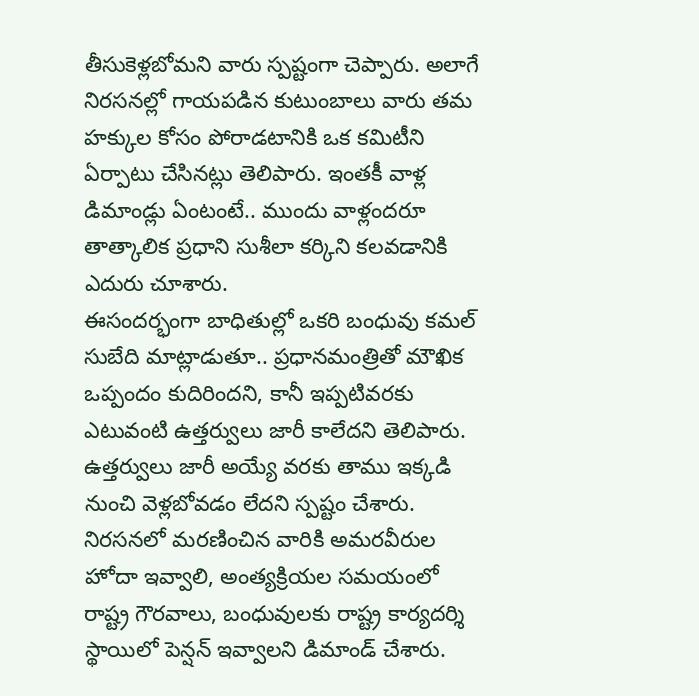తీసుకెళ్లబోమని వారు స్పష్టంగా చెప్పారు. అలాగే నిరసనల్లో గాయపడిన కుటుంబాలు వారు తమ హక్కుల కోసం పోరాడటానికి ఒక కమిటీని ఏర్పాటు చేసినట్లు తెలిపారు. ఇంతకీ వాళ్ల డిమాండ్లు ఏంటంటే.. ముందు వాళ్లందరూ తాత్కాలిక ప్రధాని సుశీలా కర్కిని కలవడానికి ఎదురు చూశారు.
ఈసందర్భంగా బాధితుల్లో ఒకరి బంధువు కమల్ సుబేది మాట్లాడుతూ.. ప్రధానమంత్రితో మౌఖిక ఒప్పందం కుదిరిందని, కానీ ఇప్పటివరకు ఎటువంటి ఉత్తర్వులు జారీ కాలేదని తెలిపారు. ఉత్తర్వులు జారీ అయ్యే వరకు తాము ఇక్కడి నుంచి వెళ్లబోవడం లేదని స్పష్టం చేశారు. నిరసనలో మరణించిన వారికి అమరవీరుల హోదా ఇవ్వాలి, అంత్యక్రియల సమయంలో రాష్ట్ర గౌరవాలు, బంధువులకు రాష్ట్ర కార్యదర్శి స్థాయిలో పెన్షన్ ఇవ్వాలని డిమాండ్ చేశారు.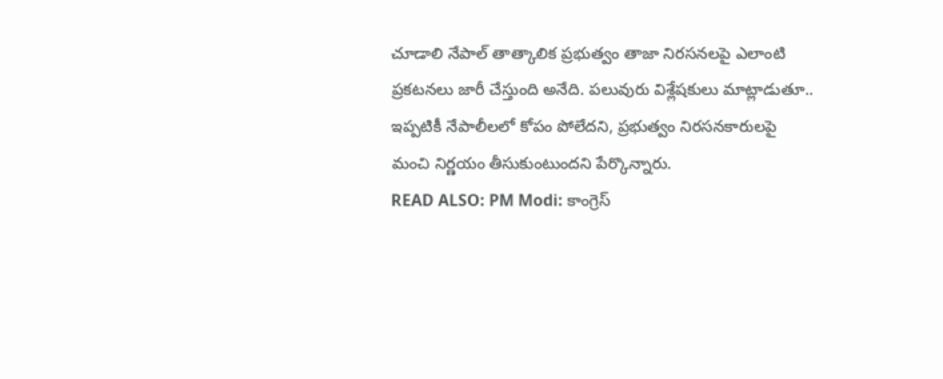చూడాలి నేపాల్ తాత్కాలిక ప్రభుత్వం తాజా నిరసనలపై ఎలాంటి ప్రకటనలు జారీ చేస్తుంది అనేది. పలువురు విశ్లేషకులు మాట్లాడుతూ.. ఇప్పటికీ నేపాలీలలో కోపం పోలేదని, ప్రభుత్వం నిరసనకారులపై మంచి నిర్ణయం తీసుకుంటుందని పేర్కొన్నారు.
READ ALSO: PM Modi: కాంగ్రెస్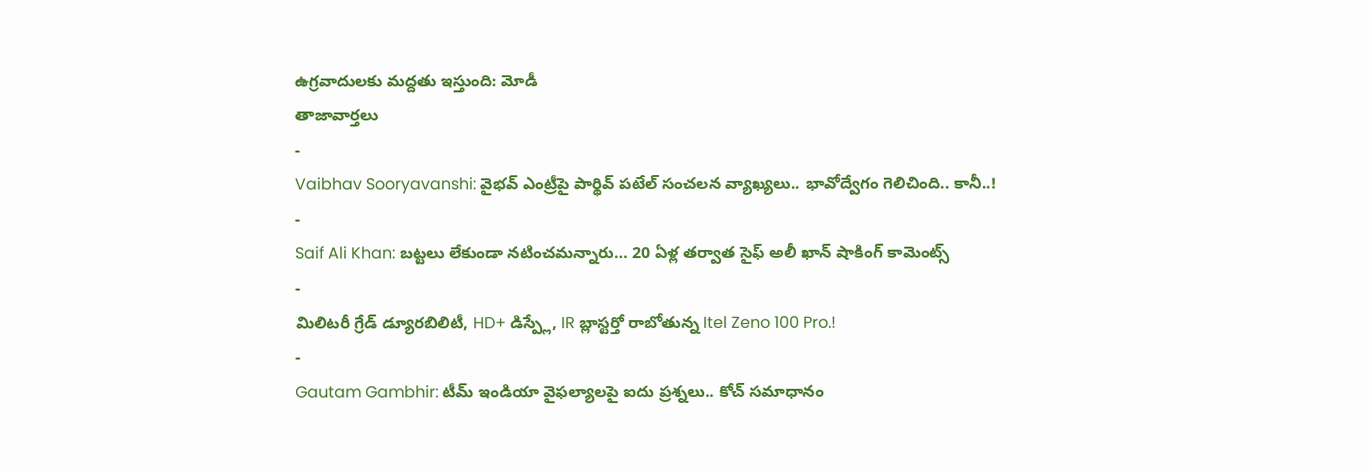ఉగ్రవాదులకు మద్దతు ఇస్తుంది: మోడీ
తాజావార్తలు
-
Vaibhav Sooryavanshi: వైభవ్ ఎంట్రీపై పార్థివ్ పటేల్ సంచలన వ్యాఖ్యలు.. భావోద్వేగం గెలిచింది.. కానీ..!
-
Saif Ali Khan: బట్టలు లేకుండా నటించమన్నారు… 20 ఏళ్ల తర్వాత సైఫ్ అలీ ఖాన్ షాకింగ్ కామెంట్స్
-
మిలిటరీ గ్రేడ్ డ్యూరబిలిటీ, HD+ డిస్ప్లే, IR బ్లాస్టర్తో రాబోతున్న Itel Zeno 100 Pro.!
-
Gautam Gambhir: టీమ్ ఇండియా వైఫల్యాలపై ఐదు ప్రశ్నలు.. కోచ్ సమాధానం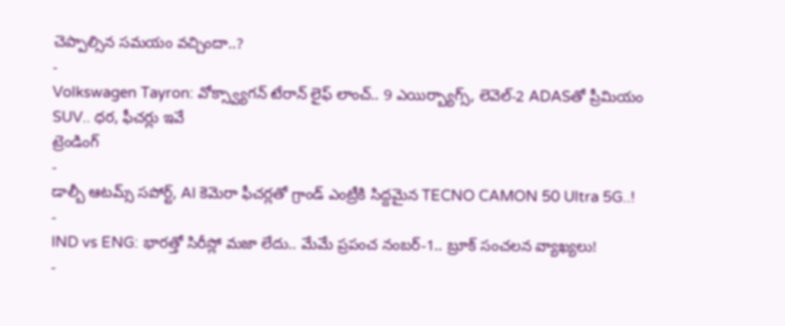చెప్పాల్సిన సమయం వచ్చిందా..?
-
Volkswagen Tayron: వోక్స్వ్యాగన్ టేరాన్ లైఫ్ లాంచ్.. 9 ఎయిర్బ్యాగ్స్, లెవెల్-2 ADASతో ప్రీమియం SUV.. ధర, ఫీచర్లు ఇవే
ట్రెండింగ్
-
డాల్బీ ఆటమ్స్ సపోర్ట్, AI కెమెరా ఫీచర్లతో గ్రాండ్ ఎంట్రీకి సిద్దమైన TECNO CAMON 50 Ultra 5G..!
-
IND vs ENG: భారత్తో సిరీస్లో మజా లేదు.. మేమే ప్రపంచ నంబర్-1.. బ్రూక్ సంచలన వ్యాఖ్యలు!
-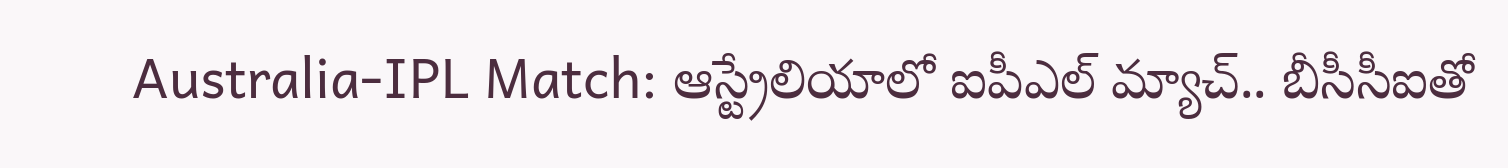Australia-IPL Match: ఆస్ట్రేలియాలో ఐపీఎల్ మ్యాచ్.. బీసీసీఐతో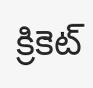క్రికెట్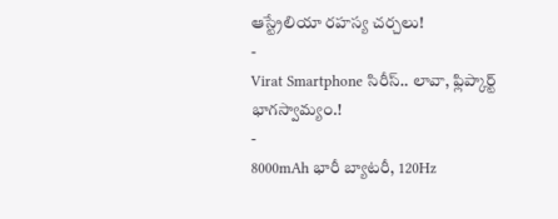ఆస్ట్రేలియా రహస్య చర్చలు!
-
Virat Smartphone సిరీస్.. లావా, ఫ్లిప్కార్ట్ భాగస్వామ్యం.!
-
8000mAh భారీ బ్యాటరీ, 120Hz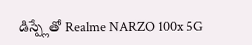డిస్ప్లేతో Realme NARZO 100x 5G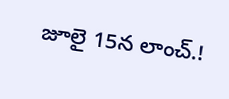జూలై 15న లాంచ్.!